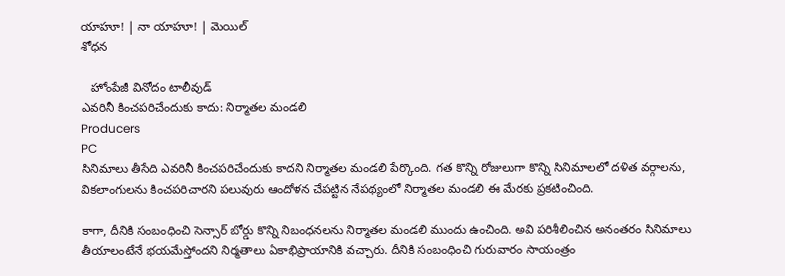యాహూ! | నా యాహూ! | మెయిల్
శోధన

   హోంపేజీ వినోదం టాలీవుడ్
ఎవరినీ కించపరిచేందుకు కాదు: నిర్మాతల మండలి
Producers
PC
సినిమాలు తీసేది ఎవరినీ కించపరిచేందుకు కాదని నిర్మాతల మండలి పేర్కొంది. గత కొన్ని రోజులుగా కొన్ని సినిమాలలో దళిత వర్గాలను, వికలాంగులను కించపరిచారని పలువురు ఆందోళన చేపట్టిన నేపథ్యంలో నిర్మాతల మండలి ఈ మేరకు ప్రకటించింది.

కాగా, దీనికి సంబంధించి సెన్సార్ బోర్డు కొన్ని నిబంధనలను నిర్మాతల మండలి ముందు ఉంచింది. అవి పరిశీలించిన అనంతరం సినిమాలు తీయాలంటేనే భయమేస్తోందని నిర్మతాలు ఏకాభిప్రాయానికి వచ్చారు. దీనికి సంబంధించి గురువారం సాయంత్రం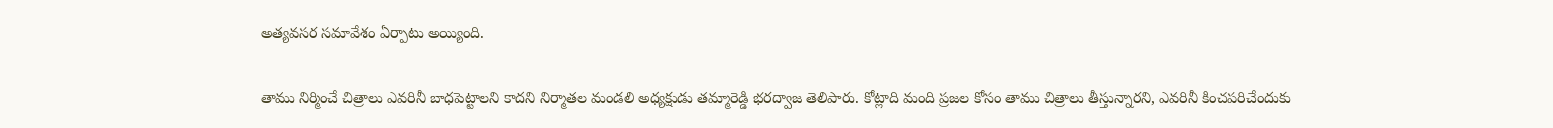అత్యవసర సమావేశం ఏర్పాటు అయ్యింది.

తాము నిర్మించే చిత్రాలు ఎవరినీ బాధపెట్టాలని కాదని నిర్మాతల మండలి అధ్యక్షుడు తమ్మారెడ్డి భరద్వాజ తెలిపారు. కోట్లాది మంది ప్రజల కోసం తాము చిత్రాలు తీస్తున్నారని, ఎవరినీ కించపరిచేందుకు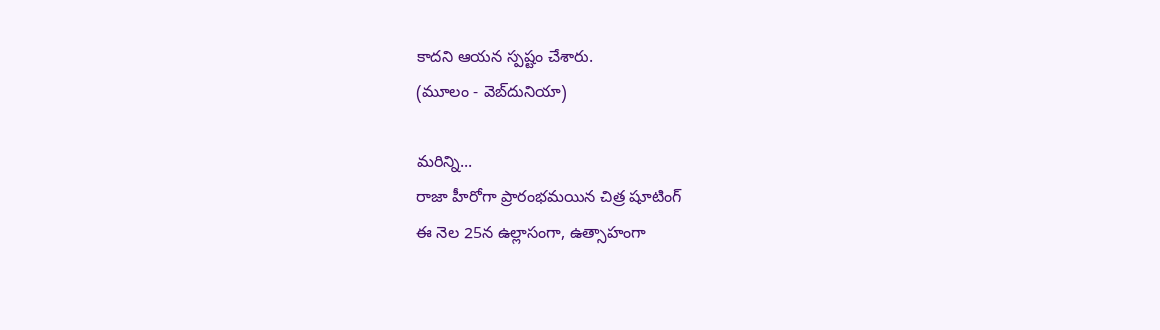కాదని ఆయన స్పష్టం చేశారు.
(మూలం - వెబ్‌దునియా)

మరిన్ని...
రాజా హీరోగా ప్రారంభమయిన చిత్ర షూటింగ్
ఈ నెల 25న ఉల్లాసంగా, ఉత్సాహంగా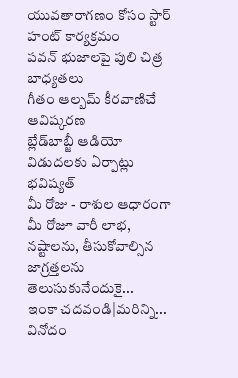యువతారాగణం కోసం స్టార్ హంట్ కార్యక్రమం
పవన్ భుజాలపై పులి చిత్ర బాధ్యతలు
గీతం ఆల్బమ్ కీరవాణిచే ఆవిష్కరణ
బ్లేడ్‌బాబ్జీ ఆడియో విడుదలకు ఏర్పాట్లు
భవిష్యత్
మీ రోజు - రాశుల ఆధారంగా మీ రోజూ వారీ లాభ, నష్టాలను, తీసుకోవాల్సిన జాగ్రత్తలను తెలుసుకునేందుకై...
ఇంకా చదవండి|మరిన్ని...
వినోదం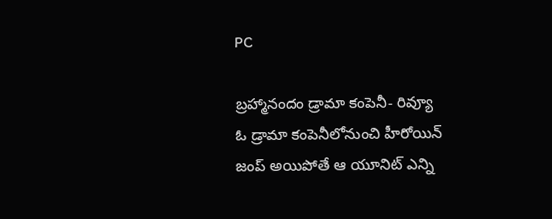PC

బ్రహ్మానందం డ్రామా కంపెనీ- రివ్యూ
ఓ డ్రామా కంపెనీలోనుంచి హీరోయిన్ జంప్ అయిపోతే ఆ యూనిట్ ఎన్ని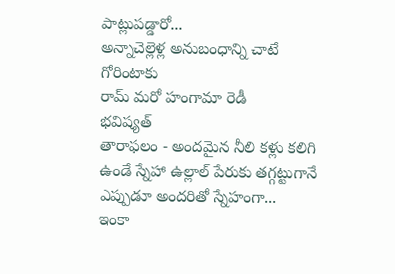పాట్లుపడ్డారో...
అన్నాచెల్లెళ్ల అనుబంధాన్ని చాటే గోరింటాకు
రామ్ మరో హంగామా రెడీ
భవిష్యత్
తారాఫలం - అందమైన నీలి కళ్లు కలిగి ఉండే స్నేహా ఉల్లాల్ పేరుకు తగ్గట్టుగానే ఎప్పుడూ అందరితో స్నేహంగా...
ఇంకా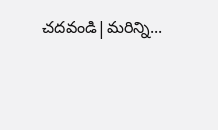చదవండి|మరిన్ని...